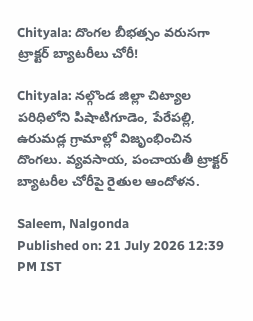Chityala: దొంగల బీభత్సం వరుసగా ట్రాక్టర్ బ్యాటరీలు చోరీ!

Chityala: నల్గొండ జిల్లా చిట్యాల పరిధిలోని పిషాటిగూడెం, పేరేపల్లి, ఉరుమడ్ల గ్రామాల్లో విజృంభించిన దొంగలు. వ్యవసాయ, పంచాయతీ ట్రాక్టర్ బ్యాటరీల చోరీపై రైతుల ఆందోళన.

Saleem, Nalgonda
Published on: 21 July 2026 12:39 PM IST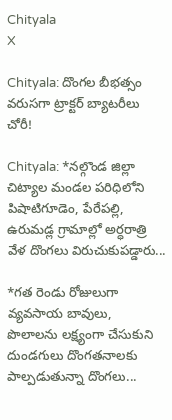Chityala
X

Chityala: దొంగల బీభత్సం వరుసగా ట్రాక్టర్ బ్యాటరీలు చోరీ!

Chityala: *నల్గొండ జిల్లా చిట్యాల మండల పరిధిలోని పిషాటిగూడెం, పేరేపల్లి, ఉరుమడ్ల గ్రామాల్లో అర్ధరాత్రి వేళ దొంగలు విరుచుకుపడ్డారు...

*గత రెండు రోజులుగా వ్యవసాయ బావులు, పొలాలను లక్ష్యంగా చేసుకుని దుండగులు దొంగతనాలకు పాల్పడుతున్నా దొంగలు...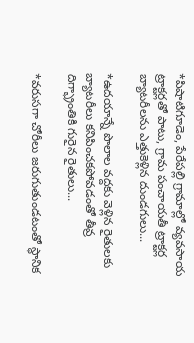*పిషాటిగూడెం, పేరేపల్లి గ్రామాల్లో వ్యవసాయ ట్రాక్టర్లతో పాటు, గ్రామ పంచాయతీ ట్రాక్టర్ల బ్యాటరీలను ఎత్తుకెళ్లిన దుండగులు...

*ఉదయాన్నే పొలాల వద్దకు వెళ్లిన రైతులకు బ్యాటరీలు కనిపించకపోవడంతో తీవ్ర దిగ్భ్రాంతికి గురైన రైతులు...

*వరుసగా చోరీలు జరుగుతుండటంతో స్థానిక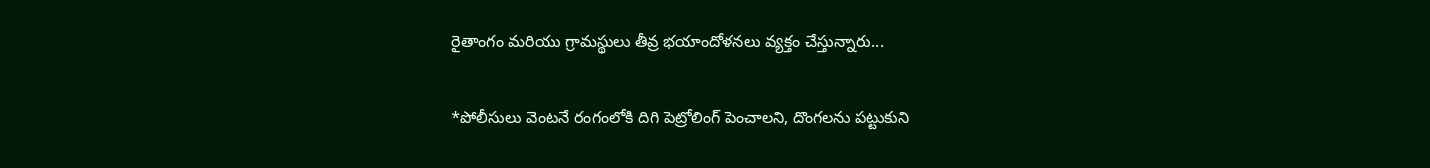రైతాంగం మరియు గ్రామస్థులు తీవ్ర భయాందోళనలు వ్యక్తం చేస్తున్నారు...

*పోలీసులు వెంటనే రంగంలోకి దిగి పెట్రోలింగ్ పెంచాలని, దొంగలను పట్టుకుని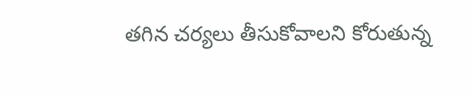తగిన చర్యలు తీసుకోవాలని కోరుతున్న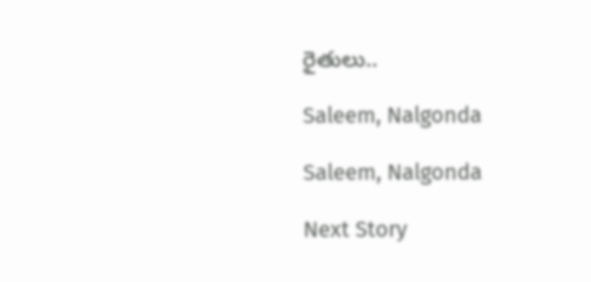రైతులు..

Saleem, Nalgonda

Saleem, Nalgonda

Next Story